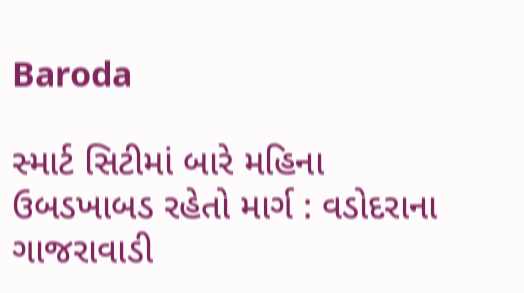Baroda

સ્માર્ટ સિટીમાં બારે મહિના ઉબડખાબડ રહેતો માર્ગ : વડોદરાના ગાજરાવાડી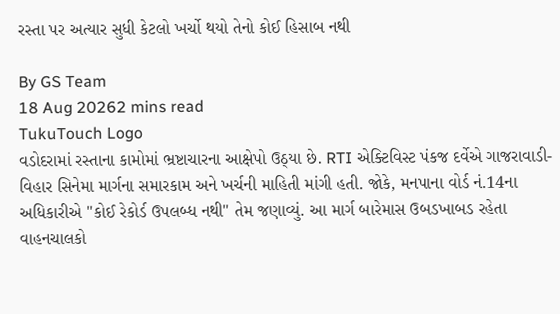રસ્તા પર અત્યાર સુધી કેટલો ખર્ચો થયો તેનો કોઈ હિસાબ નથી

By GS Team
18 Aug 20262 mins read
TukuTouch Logo
વડોદરામાં રસ્તાના કામોમાં ભ્રષ્ટાચારના આક્ષેપો ઉઠ્યા છે. RTI એક્ટિવિસ્ટ પંકજ દર્વેએ ગાજરાવાડી-વિહાર સિનેમા માર્ગના સમારકામ અને ખર્ચની માહિતી માંગી હતી. જોકે, મનપાના વોર્ડ નં.14ના અધિકારીએ "કોઈ રેકોર્ડ ઉપલબ્ધ નથી" તેમ જણાવ્યું. આ માર્ગ બારેમાસ ઉબડખાબડ રહેતા વાહનચાલકો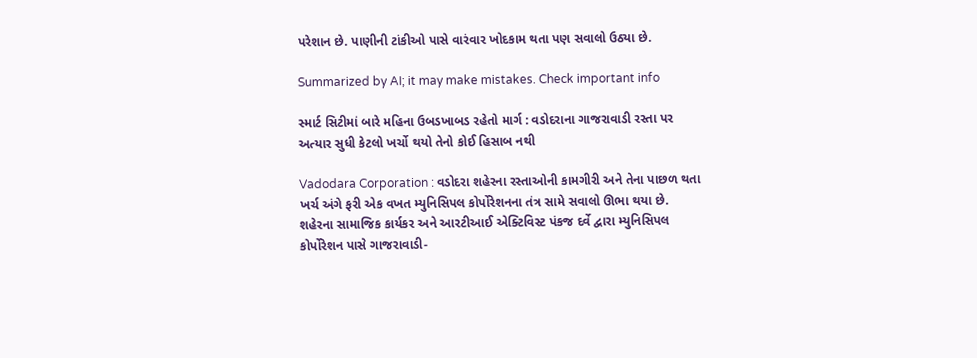પરેશાન છે. પાણીની ટાંકીઓ પાસે વારંવાર ખોદકામ થતા પણ સવાલો ઉઠ્યા છે.

Summarized by AI; it may make mistakes. Check important info

સ્માર્ટ સિટીમાં બારે મહિના ઉબડખાબડ રહેતો માર્ગ : વડોદરાના ગાજરાવાડી રસ્તા પર અત્યાર સુધી કેટલો ખર્ચો થયો તેનો કોઈ હિસાબ નથી

Vadodara Corporation : વડોદરા શહેરના રસ્તાઓની કામગીરી અને તેના પાછળ થતા ખર્ચ અંગે ફરી એક વખત મ્યુનિસિપલ કોર્પોરેશનના તંત્ર સામે સવાલો ઊભા થયા છે.
શહેરના સામાજિક કાર્યકર અને આરટીઆઈ એક્ટિવિસ્ટ પંકજ દર્વે દ્વારા મ્યુનિસિપલ કોર્પોરેશન પાસે ગાજરાવાડી-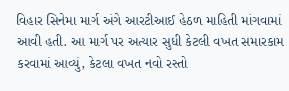વિહાર સિનેમા માર્ગ અંગે આરટીઆઈ હેઠળ માહિતી માંગવામાં આવી હતી. આ માર્ગ પર અત્યાર સુધી કેટલી વખત સમારકામ કરવામાં આવ્યું, કેટલા વખત નવો રસ્તો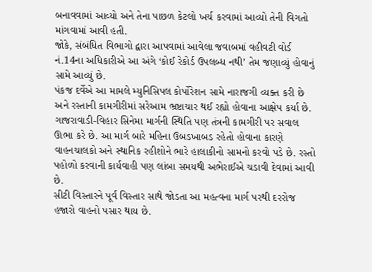બનાવવામાં આવ્યો અને તેના પાછળ કેટલો ખર્ચ કરવામાં આવ્યો તેની વિગતો માંગવામાં આવી હતી.
જોકે, સંબંધિત વિભાગો દ્વારા આપવામાં આવેલા જવાબમાં વહીવટી વોર્ડ નં.14ના અધિકારીએ આ અંગે ‘કોઈ રેકોર્ડ ઉપલબ્ધ નથી’ તેમ જણાવ્યું હોવાનું સામે આવ્યું છે.
પંકજ દર્વેએ આ મામલે મ્યુનિસિપલ કોર્પોરેશન સામે નારાજગી વ્યક્ત કરી છે અને રસ્તાની કામગીરીમાં સરેઆમ ભ્રષ્ટાચાર થઈ રહ્યો હોવાના આક્ષેપ કર્યા છે.
ગાજરાવાડી-વિહાર સિનેમા માર્ગની સ્થિતિ પણ તંત્રની કામગીરી પર સવાલ ઊભા કરે છે. આ માર્ગ બારે મહિના ઉબડખાબડ રહેતો હોવાના કારણે વાહનચાલકો અને સ્થાનિક રહીશોને ભારે હાલાકીનો સામનો કરવો પડે છે. રસ્તો પહોળો કરવાની કાર્યવાહી પણ લાંબા સમયથી અભેરાઈએ ચડાવી દેવામાં આવી છે.
સીટી વિસ્તારને પૂર્વ વિસ્તાર સાથે જોડતા આ મહત્વના માર્ગ પરથી દરરોજ હજારો વાહનો પસાર થાય છે.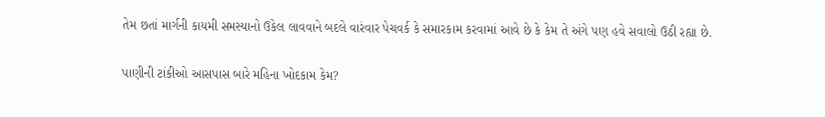તેમ છતાં માર્ગની કાયમી સમસ્યાનો ઉકેલ લાવવાને બદલે વારંવાર પેચવર્ક કે સમારકામ કરવામાં આવે છે કે કેમ તે અંગે પણ હવે સવાલો ઉઠી રહ્યા છે.

પાણીની ટાંકીઓ આસપાસ બારે મહિના ખોદકામ કેમ?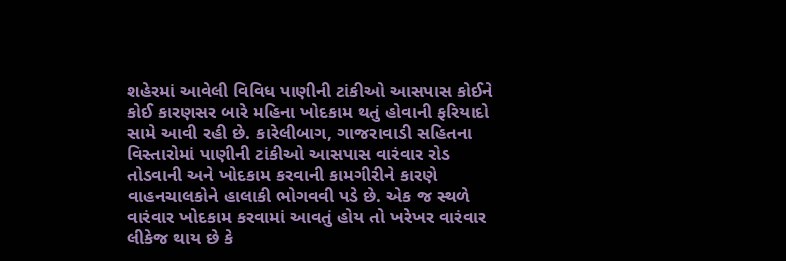શહેરમાં આવેલી વિવિધ પાણીની ટાંકીઓ આસપાસ કોઈને કોઈ કારણસર બારે મહિના ખોદકામ થતું હોવાની ફરિયાદો સામે આવી રહી છે. કારેલીબાગ, ગાજરાવાડી સહિતના વિસ્તારોમાં પાણીની ટાંકીઓ આસપાસ વારંવાર રોડ તોડવાની અને ખોદકામ કરવાની કામગીરીને કારણે વાહનચાલકોને હાલાકી ભોગવવી પડે છે. એક જ સ્થળે વારંવાર ખોદકામ કરવામાં આવતું હોય તો ખરેખર વારંવાર લીકેજ થાય છે કે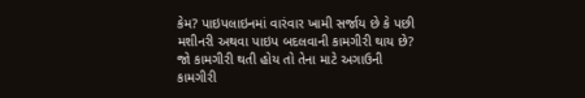કેમ? પાઇપલાઇનમાં વારંવાર ખામી સર્જાય છે કે પછી મશીનરી અથવા પાઇપ બદલવાની કામગીરી થાય છે? જો કામગીરી થતી હોય તો તેના માટે અગાઉની કામગીરી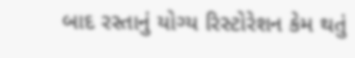બાદ રસ્તાનું યોગ્ય રિસ્ટોરેશન કેમ થતું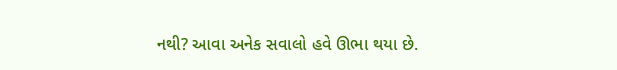નથી? આવા અનેક સવાલો હવે ઊભા થયા છે.